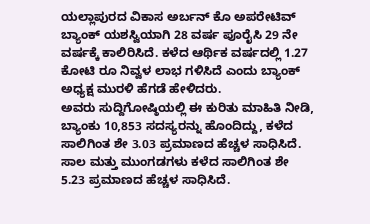ಯಲ್ಲಾಪುರದ ವಿಕಾಸ ಅರ್ಬನ್ ಕೊ ಅಪರೇಟಿವ್ ಬ್ಯಾಂಕ್ ಯಶಸ್ವಿಯಾಗಿ 28 ವರ್ಷ ಪೂರೈಸಿ 29 ನೇ ವರ್ಷಕ್ಕೆ ಕಾಲಿರಿಸಿದೆ. ಕಳೆದ ಆರ್ಥಿಕ ವರ್ಷದಲ್ಲಿ 1.27 ಕೋಟಿ ರೂ ನಿವ್ವಳ ಲಾಭ ಗಳಿಸಿದೆ ಎಂದು ಬ್ಯಾಂಕ್ ಅಧ್ಯಕ್ಷ ಮುರಳಿ ಹೆಗಡೆ ಹೇಳಿದರು.
ಅವರು ಸುದ್ದಿಗೋಷ್ಠಿಯಲ್ಲಿ ಈ ಕುರಿತು ಮಾಹಿತಿ ನೀಡಿ, ಬ್ಯಾಂಕು 10,853 ಸದಸ್ಯರನ್ನು ಹೊಂದಿದ್ದು, ಕಳೆದ ಸಾಲಿಗಿಂತ ಶೇ 3.03 ಪ್ರಮಾಣದ ಹೆಚ್ಚಳ ಸಾಧಿಸಿದೆ. ಸಾಲ ಮತ್ತು ಮುಂಗಡಗಳು ಕಳೆದ ಸಾಲಿಗಿಂತ ಶೇ 5.23 ಪ್ರಮಾಣದ ಹೆಚ್ಚಳ ಸಾಧಿಸಿದೆ.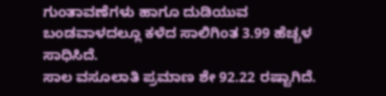ಗುಂತಾವಣೆಗಳು ಹಾಗೂ ದುಡಿಯುವ ಬಂಡವಾಳದಲ್ಲೂ ಕಳೆದ ಸಾಲಿಗಿಂತ 3.99 ಹೆಚ್ಚಳ ಸಾಧಿಸಿದೆ.
ಸಾಲ ವಸೂಲಾತಿ ಪ್ರಮಾಣ ಶೇ 92.22 ರಷ್ಟಾಗಿದೆ.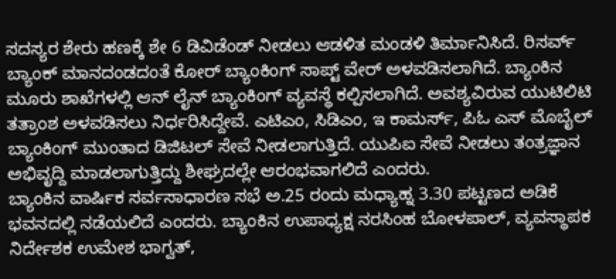ಸದಸ್ಯರ ಶೇರು ಹಣಕ್ಕೆ ಶೇ 6 ಡಿವಿಡೆಂಡ್ ನೀಡಲು ಆಡಳಿತ ಮಂಡಳಿ ತಿರ್ಮಾನಿಸಿದೆ. ರಿಸರ್ವ್ ಬ್ಯಾಂಕ್ ಮಾನದಂಡದಂತೆ ಕೋರ್ ಬ್ಯಾಂಕಿಂಗ್ ಸಾಪ್ಟ್ ವೇರ್ ಅಳವಡಿಸಲಾಗಿದೆ. ಬ್ಯಾಂಕಿನ ಮೂರು ಶಾಖೆಗಳಲ್ಲಿ ಆನ್ ಲೈನ್ ಬ್ಯಾಂಕಿಂಗ್ ವ್ಯವಸ್ಥೆ ಕಲ್ಪಿಸಲಾಗಿದೆ. ಅವಶ್ಯವಿರುವ ಯುಟಿಲಿಟಿ ತತ್ರಾಂಶ ಅಳವಡಿಸಲು ನಿರ್ಧರಿಸಿದ್ದೇವೆ. ಎಟಿಎಂ, ಸಿಡಿಎಂ, ಇ ಕಾಮರ್ಸ್, ಪಿಓ ಎಸ್ ಮೊಬೈಲ್ ಬ್ಯಾಂಕಿಂಗ್ ಮುಂತಾದ ಡಿಜಿಟಲ್ ಸೇವೆ ನೀಡಲಾಗುತ್ತಿದೆ. ಯುಪಿಐ ಸೇವೆ ನೀಡಲು ತಂತ್ರಜ್ಞಾನ ಅಭಿವೃದ್ದಿ ಮಾಡಲಾಗುತ್ತಿದ್ದು ಶೀಘ್ರದಲ್ಲೇ ಆರಂಭವಾಗಲಿದೆ ಎಂದರು.
ಬ್ಯಾಂಕಿನ ವಾರ್ಷಿಕ ಸರ್ವಸಾಧಾರಣ ಸಭೆ ಅ.25 ರಂದು ಮಧ್ಯಾಹ್ನ 3.30 ಪಟ್ಟಣದ ಅಡಿಕೆ ಭವನದಲ್ಲಿ ನಡೆಯಲಿದೆ ಎಂದರು. ಬ್ಯಾಂಕಿನ ಉಪಾಧ್ಯಕ್ಷ ನರಸಿಂಹ ಬೋಳಪಾಲ್, ವ್ಯವಸ್ಥಾಪಕ ನಿರ್ದೇಶಕ ಉಮೇಶ ಭಾಗ್ವತ್,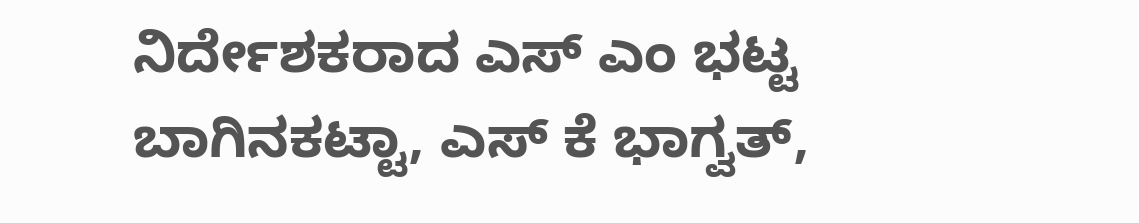ನಿರ್ದೇಶಕರಾದ ಎಸ್ ಎಂ ಭಟ್ಟ ಬಾಗಿನಕಟ್ಟಾ, ಎಸ್ ಕೆ ಭಾಗ್ವತ್,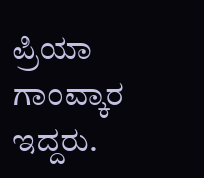ಪ್ರಿಯಾ ಗಾಂವ್ಕಾರ ಇದ್ದರು.